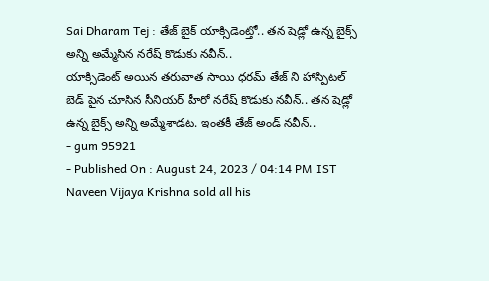Sai Dharam Tej : తేజ్ బైక్ యాక్సిడెంట్తో.. తన షెడ్లో ఉన్న బైక్స్ అన్ని అమ్మేసిన నరేష్ కొడుకు నవీన్..
యాక్సిడెంట్ అయిన తరువాత సాయి ధరమ్ తేజ్ ని హాస్పిటల్ బెడ్ పైన చూసిన సీనియర్ హీరో నరేష్ కొడుకు నవీన్.. తన షెడ్లో ఉన్న బైక్స్ అన్ని అమ్మేశాడట. ఇంతకీ తేజ్ అండ్ నవీన్..
- gum 95921
- Published On : August 24, 2023 / 04:14 PM IST
Naveen Vijaya Krishna sold all his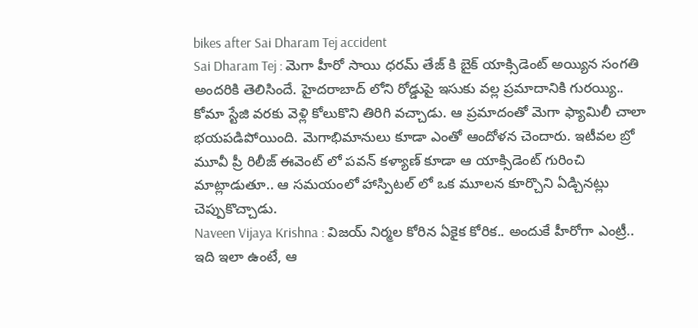bikes after Sai Dharam Tej accident
Sai Dharam Tej : మెగా హీరో సాయి ధరమ్ తేజ్ కి బైక్ యాక్సిడెంట్ అయ్యిన సంగతి అందరికి తెలిసిందే. హైదరాబాద్ లోని రోడ్డుపై ఇసుకు వల్ల ప్రమాదానికి గురయ్యి.. కోమా స్టేజి వరకు వెళ్లి కోలుకొని తిరిగి వచ్చాడు. ఆ ప్రమాదంతో మెగా ఫ్యామిలీ చాలా భయపడిపోయింది. మెగాభిమానులు కూడా ఎంతో ఆందోళన చెందారు. ఇటీవల బ్రో మూవీ ప్రీ రిలీజ్ ఈవెంట్ లో పవన్ కళ్యాణ్ కూడా ఆ యాక్సిడెంట్ గురించి మాట్లాడుతూ.. ఆ సమయంలో హాస్పిటల్ లో ఒక మూలన కూర్చొని ఏడ్చినట్లు చెప్పుకొచ్చాడు.
Naveen Vijaya Krishna : విజయ్ నిర్మల కోరిన ఏకైక కోరిక.. అందుకే హీరోగా ఎంట్రీ..
ఇది ఇలా ఉంటే, ఆ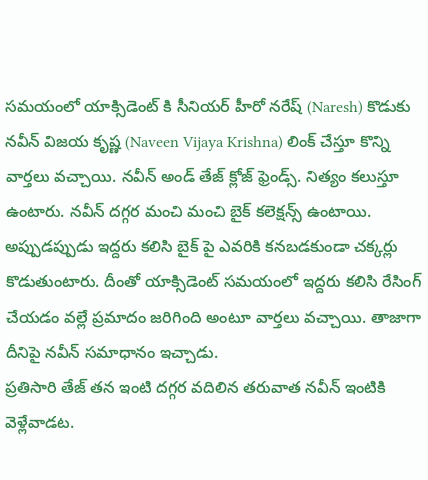సమయంలో యాక్సిడెంట్ కి సీనియర్ హీరో నరేష్ (Naresh) కొడుకు నవీన్ విజయ కృష్ణ (Naveen Vijaya Krishna) లింక్ చేస్తూ కొన్ని వార్తలు వచ్చాయి. నవీన్ అండ్ తేజ్ క్లోజ్ ఫ్రెండ్స్. నిత్యం కలుస్తూ ఉంటారు. నవీన్ దగ్గర మంచి మంచి బైక్ కలెక్షన్స్ ఉంటాయి. అప్పుడప్పుడు ఇద్దరు కలిసి బైక్ పై ఎవరికి కనబడకుండా చక్కర్లు కొడుతుంటారు. దీంతో యాక్సిడెంట్ సమయంలో ఇద్దరు కలిసి రేసింగ్ చేయడం వల్లే ప్రమాదం జరిగింది అంటూ వార్తలు వచ్చాయి. తాజాగా దీనిపై నవీన్ సమాధానం ఇచ్చాడు.
ప్రతిసారి తేజ్ తన ఇంటి దగ్గర వదిలిన తరువాత నవీన్ ఇంటికి వెళ్లేవాడట.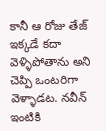కానీ ఆ రోజు తేజ్ ఇక్కడే కదా వెళ్ళిపోతాను అని చెప్పి ఒంటరిగా వెళ్ళాడట. నవీన్ ఇంటికి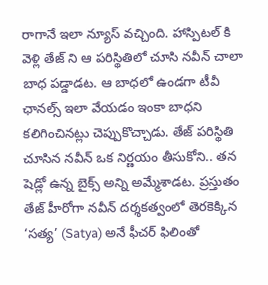రాగానే ఇలా న్యూస్ వచ్చింది. హాస్పిటల్ కి వెళ్లి తేజ్ ని ఆ పరిస్థితిలో చూసి నవీన్ చాలా బాధ పడ్డాడట. ఆ బాధలో ఉండగా టీవీ ఛానల్స్ ఇలా వేయడం ఇంకా బాధని కలిగించినట్లు చెప్పుకొచ్చాడు. తేజ్ పరిస్థితి చూసిన నవీన్ ఒక నిర్ణయం తీసుకోని.. తన షెడ్లో ఉన్న బైక్స్ అన్ని అమ్మేశాడట. ప్రస్తుతం తేజ్ హీరోగా నవీన్ దర్శకత్వంలో తెరకెక్కిన ‘సత్య’ (Satya) అనే ఫీచర్ ఫిలింతో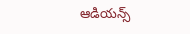ఆడియన్స్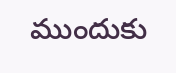ముందుకు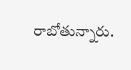రాబోతున్నారు.